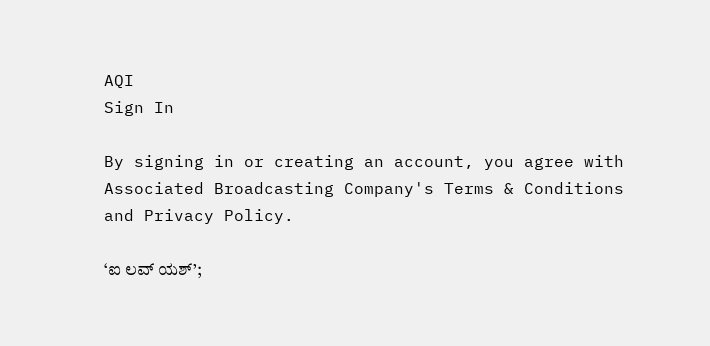AQI
Sign In

By signing in or creating an account, you agree with Associated Broadcasting Company's Terms & Conditions and Privacy Policy.

‘ಐ ಲವ್ ಯಶ್’;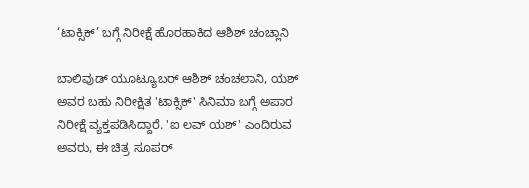‘ಟಾಕ್ಸಿಕ್’ ಬಗ್ಗೆ ನಿರೀಕ್ಷೆ ಹೊರಹಾಕಿದ ಆಶಿಶ್ ಚಂಚ್ಲಾನಿ

ಬಾಲಿವುಡ್ ಯೂಟ್ಯೂಬರ್ ಆಶಿಶ್ ಚಂಚಲಾನಿ, ಯಶ್ ಅವರ ಬಹು ನಿರೀಕ್ಷಿತ 'ಟಾಕ್ಸಿಕ್' ಸಿನಿಮಾ ಬಗ್ಗೆ ಅಪಾರ ನಿರೀಕ್ಷೆ ವ್ಯಕ್ತಪಡಿಸಿದ್ದಾರೆ. 'ಐ ಲವ್ ಯಶ್' ಎಂದಿರುವ ಅವರು, ಈ ಚಿತ್ರ ಸೂಪರ್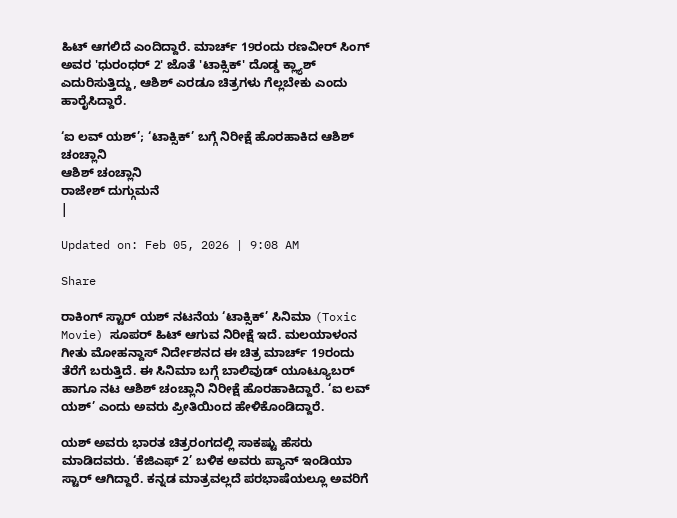ಹಿಟ್ ಆಗಲಿದೆ ಎಂದಿದ್ದಾರೆ. ಮಾರ್ಚ್ 19ರಂದು ರಣವೀರ್ ಸಿಂಗ್ ಅವರ 'ಧುರಂಧರ್ 2' ಜೊತೆ 'ಟಾಕ್ಸಿಕ್' ದೊಡ್ಡ ಕ್ಲ್ಯಾಶ್ ಎದುರಿಸುತ್ತಿದ್ದು, ಆಶಿಶ್ ಎರಡೂ ಚಿತ್ರಗಳು ಗೆಲ್ಲಬೇಕು ಎಂದು ಹಾರೈಸಿದ್ದಾರೆ.

‘ಐ ಲವ್ ಯಶ್’; ‘ಟಾಕ್ಸಿಕ್’ ಬಗ್ಗೆ ನಿರೀಕ್ಷೆ ಹೊರಹಾಕಿದ ಆಶಿಶ್ ಚಂಚ್ಲಾನಿ
ಆಶಿಶ್ ಚಂಚ್ಲಾನಿ
ರಾಜೇಶ್ ದುಗ್ಗುಮನೆ
|

Updated on: Feb 05, 2026 | 9:08 AM

Share

ರಾಕಿಂಗ್ ಸ್ಟಾರ್ ಯಶ್ ನಟನೆಯ ‘ಟಾಕ್ಸಿಕ್’ ಸಿನಿಮಾ (Toxic Movie) ಸೂಪರ್ ಹಿಟ್ ಆಗುವ ನಿರೀಕ್ಷೆ ಇದೆ. ಮಲಯಾಳಂನ ಗೀತು ಮೋಹನ್ದಾಸ್ ನಿರ್ದೇಶನದ ಈ ಚಿತ್ರ ಮಾರ್ಚ್ 19ರಂದು ತೆರೆಗೆ ಬರುತ್ತಿದೆ. ಈ ಸಿನಿಮಾ ಬಗ್ಗೆ ಬಾಲಿವುಡ್ ಯೂಟ್ಯೂಬರ್ ಹಾಗೂ ನಟ ಆಶಿಶ್ ಚಂಚ್ಲಾನಿ ನಿರೀಕ್ಷೆ ಹೊರಹಾಕಿದ್ದಾರೆ. ‘ಐ ಲವ್ ಯಶ್’ ಎಂದು ಅವರು ಪ್ರೀತಿಯಿಂದ ಹೇಳಿಕೊಂಡಿದ್ದಾರೆ.

ಯಶ್ ಅವರು ಭಾರತ ಚಿತ್ರರಂಗದಲ್ಲಿ ಸಾಕಷ್ಟು ಹೆಸರು ಮಾಡಿದವರು. ‘ಕೆಜಿಎಫ್ 2’ ಬಳಿಕ ಅವರು ಪ್ಯಾನ್ ಇಂಡಿಯಾ ಸ್ಟಾರ್ ಆಗಿದ್ದಾರೆ. ಕನ್ನಡ ಮಾತ್ರವಲ್ಲದೆ ಪರಭಾಷೆಯಲ್ಲೂ ಅವರಿಗೆ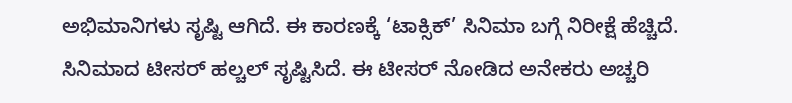ಅಭಿಮಾನಿಗಳು ಸೃಷ್ಟಿ ಆಗಿದೆ. ಈ ಕಾರಣಕ್ಕೆ ‘ಟಾಕ್ಸಿಕ್’ ಸಿನಿಮಾ ಬಗ್ಗೆ ನಿರೀಕ್ಷೆ ಹೆಚ್ಚಿದೆ. ಸಿನಿಮಾದ ಟೀಸರ್ ಹಲ್ಚಲ್ ಸೃಷ್ಟಿಸಿದೆ. ಈ ಟೀಸರ್ ನೋಡಿದ ಅನೇಕರು ಅಚ್ಚರಿ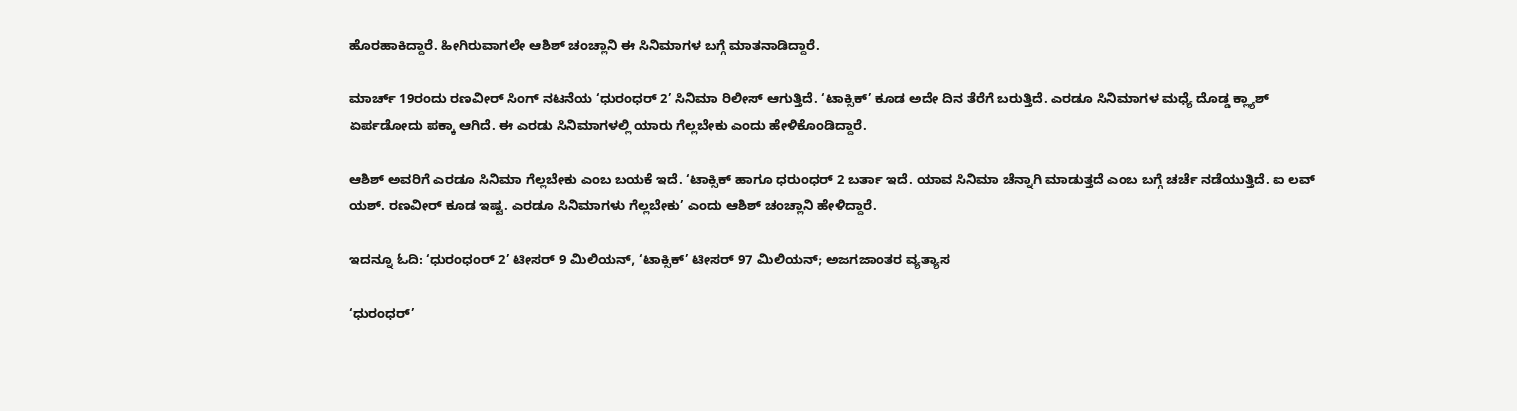ಹೊರಹಾಕಿದ್ದಾರೆ. ಹೀಗಿರುವಾಗಲೇ ಆಶಿಶ್ ಚಂಚ್ಲಾನಿ ಈ ಸಿನಿಮಾಗಳ ಬಗ್ಗೆ ಮಾತನಾಡಿದ್ದಾರೆ.

ಮಾರ್ಚ್ 19ರಂದು ರಣವೀರ್ ಸಿಂಗ್ ನಟನೆಯ ‘ಧುರಂಧರ್ 2’ ಸಿನಿಮಾ ರಿಲೀಸ್ ಆಗುತ್ತಿದೆ. ‘ಟಾಕ್ಸಿಕ್’ ಕೂಡ ಅದೇ ದಿನ ತೆರೆಗೆ ಬರುತ್ತಿದೆ. ಎರಡೂ ಸಿನಿಮಾಗಳ ಮಧ್ಯೆ ದೊಡ್ಡ ಕ್ಲ್ಯಾಶ್ ಏರ್ಪಡೋದು ಪಕ್ಕಾ ಆಗಿದೆ. ಈ ಎರಡು ಸಿನಿಮಾಗಳಲ್ಲಿ ಯಾರು ಗೆಲ್ಲಬೇಕು ಎಂದು ಹೇಳಿಕೊಂಡಿದ್ದಾರೆ.

ಆಶಿಶ್ ಅವರಿಗೆ ಎರಡೂ ಸಿನಿಮಾ ಗೆಲ್ಲಬೇಕು ಎಂಬ ಬಯಕೆ ಇದೆ. ‘ಟಾಕ್ಸಿಕ್ ಹಾಗೂ ಧರುಂಧರ್ 2 ಬರ್ತಾ ಇದೆ. ಯಾವ ಸಿನಿಮಾ ಚೆನ್ನಾಗಿ ಮಾಡುತ್ತದೆ ಎಂಬ ಬಗ್ಗೆ ಚರ್ಚೆ ನಡೆಯುತ್ತಿದೆ. ಐ ಲವ್ ಯಶ್. ರಣವೀರ್ ಕೂಡ ಇಷ್ಟ. ಎರಡೂ ಸಿನಿಮಾಗಳು ಗೆಲ್ಲಬೇಕು’ ಎಂದು ಆಶಿಶ್ ಚಂಚ್ಲಾನಿ ಹೇಳಿದ್ದಾರೆ.

ಇದನ್ನೂ ಓದಿ: ‘ಧುರಂಧಂರ್ 2’ ಟೀಸರ್ 9 ಮಿಲಿಯನ್, ‘ಟಾಕ್ಸಿಕ್’ ಟೀಸರ್ 97 ಮಿಲಿಯನ್; ಅಜಗಜಾಂತರ ವ್ಯತ್ಯಾಸ

‘ಧುರಂಧರ್’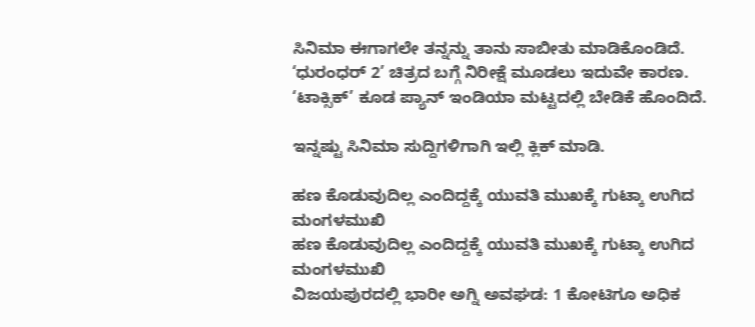ಸಿನಿಮಾ ಈಗಾಗಲೇ ತನ್ನನ್ನು ತಾನು ಸಾಬೀತು ಮಾಡಿಕೊಂಡಿದೆ. ‘ಧುರಂಧರ್ 2’ ಚಿತ್ರದ ಬಗ್ಗೆ ನಿರೀಕ್ಷೆ ಮೂಡಲು ಇದುವೇ ಕಾರಣ. ‘ಟಾಕ್ಸಿಕ್’ ಕೂಡ ಪ್ಯಾನ್ ಇಂಡಿಯಾ ಮಟ್ಟದಲ್ಲಿ ಬೇಡಿಕೆ ಹೊಂದಿದೆ.

ಇನ್ನಷ್ಟು ಸಿನಿಮಾ ಸುದ್ದಿಗಳಿಗಾಗಿ ಇಲ್ಲಿ ಕ್ಲಿಕ್ ಮಾಡಿ.

ಹಣ ಕೊಡುವುದಿಲ್ಲ ಎಂದಿದ್ದಕ್ಕೆ ಯುವತಿ ಮುಖಕ್ಕೆ ಗುಟ್ಕಾ ಉಗಿದ ಮಂಗಳಮುಖಿ
ಹಣ ಕೊಡುವುದಿಲ್ಲ ಎಂದಿದ್ದಕ್ಕೆ ಯುವತಿ ಮುಖಕ್ಕೆ ಗುಟ್ಕಾ ಉಗಿದ ಮಂಗಳಮುಖಿ
ವಿಜಯಪುರದಲ್ಲಿ ಭಾರೀ ಅಗ್ನಿ ಅವಘಡ: 1 ಕೋಟಿಗೂ ಅಧಿಕ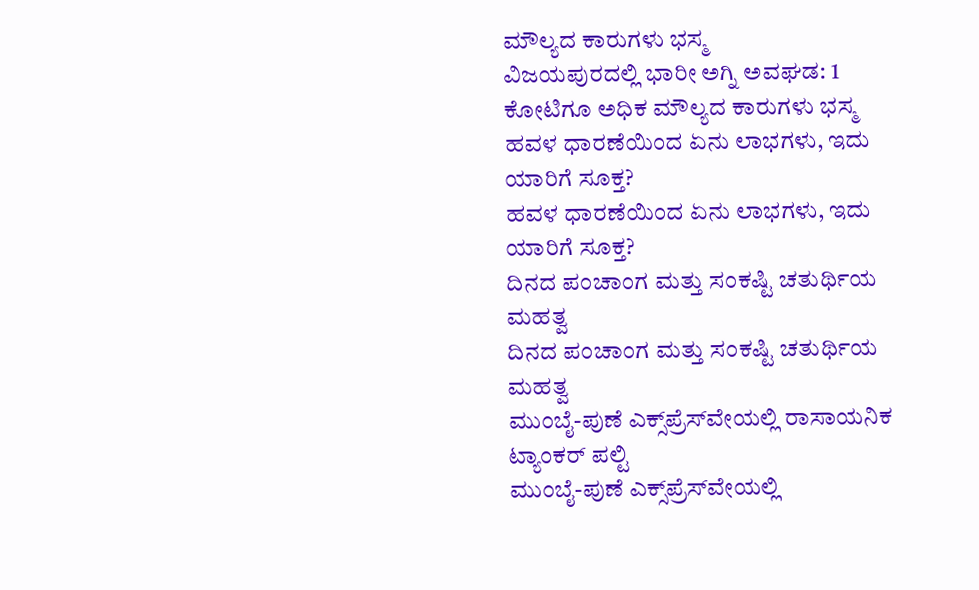ಮೌಲ್ಯದ ಕಾರುಗಳು ಭಸ್ಮ
ವಿಜಯಪುರದಲ್ಲಿ ಭಾರೀ ಅಗ್ನಿ ಅವಘಡ: 1 ಕೋಟಿಗೂ ಅಧಿಕ ಮೌಲ್ಯದ ಕಾರುಗಳು ಭಸ್ಮ
ಹವಳ ಧಾರಣೆಯಿಂದ ಏನು ಲಾಭಗಳು, ಇದು ಯಾರಿಗೆ ಸೂಕ್ತ?
ಹವಳ ಧಾರಣೆಯಿಂದ ಏನು ಲಾಭಗಳು, ಇದು ಯಾರಿಗೆ ಸೂಕ್ತ?
ದಿನದ ಪಂಚಾಂಗ ಮತ್ತು ಸಂಕಷ್ಟಿ ಚತುರ್ಥಿಯ ಮಹತ್ವ
ದಿನದ ಪಂಚಾಂಗ ಮತ್ತು ಸಂಕಷ್ಟಿ ಚತುರ್ಥಿಯ ಮಹತ್ವ
ಮುಂಬೈ-ಪುಣೆ ಎಕ್ಸ್‌ಪ್ರೆಸ್‌ವೇಯಲ್ಲಿ ರಾಸಾಯನಿಕ ಟ್ಯಾಂಕರ್ ಪಲ್ಟಿ
ಮುಂಬೈ-ಪುಣೆ ಎಕ್ಸ್‌ಪ್ರೆಸ್‌ವೇಯಲ್ಲಿ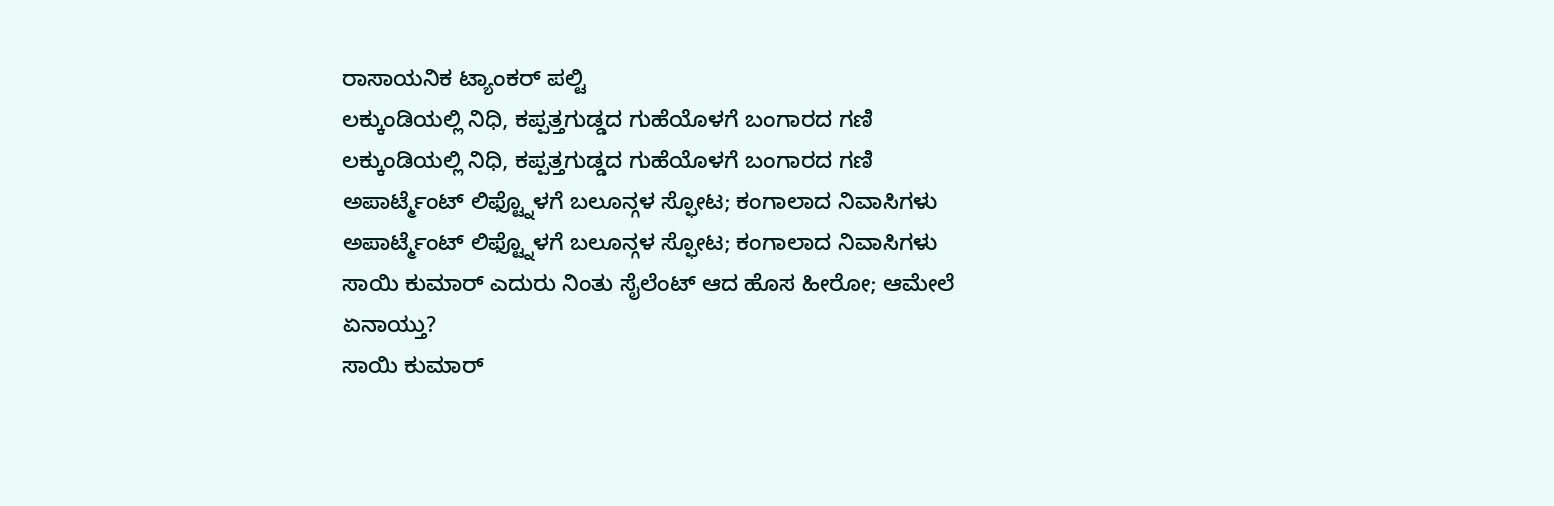ರಾಸಾಯನಿಕ ಟ್ಯಾಂಕರ್ ಪಲ್ಟಿ
ಲಕ್ಕುಂಡಿಯಲ್ಲಿ ನಿಧಿ, ಕಪ್ಪತ್ತಗುಡ್ಡದ ಗುಹೆಯೊಳಗೆ ಬಂಗಾರದ ಗಣಿ
ಲಕ್ಕುಂಡಿಯಲ್ಲಿ ನಿಧಿ, ಕಪ್ಪತ್ತಗುಡ್ಡದ ಗುಹೆಯೊಳಗೆ ಬಂಗಾರದ ಗಣಿ
ಅಪಾರ್ಟ್ಮೆಂಟ್ ಲಿಫ್ಟ್ನೊಳಗೆ ಬಲೂನ್ಗಳ ಸ್ಫೋಟ; ಕಂಗಾಲಾದ ನಿವಾಸಿಗಳು
ಅಪಾರ್ಟ್ಮೆಂಟ್ ಲಿಫ್ಟ್ನೊಳಗೆ ಬಲೂನ್ಗಳ ಸ್ಫೋಟ; ಕಂಗಾಲಾದ ನಿವಾಸಿಗಳು
ಸಾಯಿ ಕುಮಾರ್ ಎದುರು ನಿಂತು ಸೈಲೆಂಟ್ ಆದ ಹೊಸ ಹೀರೋ; ಆಮೇಲೆ ಏನಾಯ್ತು?
ಸಾಯಿ ಕುಮಾರ್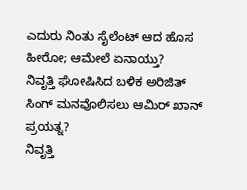ಎದುರು ನಿಂತು ಸೈಲೆಂಟ್ ಆದ ಹೊಸ ಹೀರೋ; ಆಮೇಲೆ ಏನಾಯ್ತು?
ನಿವೃತ್ತಿ ಘೋಷಿಸಿದ ಬಳಿಕ ಅರಿಜಿತ್ ಸಿಂಗ್ ಮನವೊಲಿಸಲು ಆಮಿರ್ ಖಾನ್ ಪ್ರಯತ್ನ?
ನಿವೃತ್ತಿ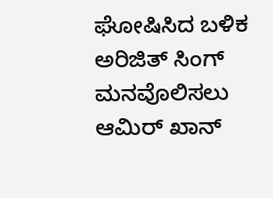ಘೋಷಿಸಿದ ಬಳಿಕ ಅರಿಜಿತ್ ಸಿಂಗ್ ಮನವೊಲಿಸಲು ಆಮಿರ್ ಖಾನ್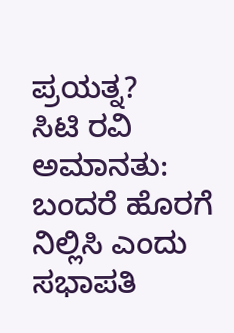ಪ್ರಯತ್ನ?
ಸಿಟಿ ರವಿ ಅಮಾನತು: ಬಂದರೆ ಹೊರಗೆ ನಿಲ್ಲಿಸಿ ಎಂದು ಸಭಾಪತಿ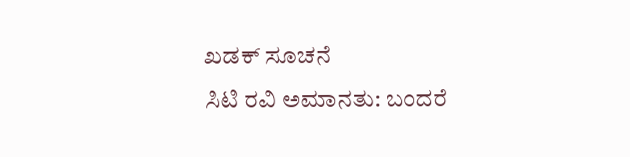ಖಡಕ್ ಸೂಚನೆ
ಸಿಟಿ ರವಿ ಅಮಾನತು: ಬಂದರೆ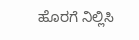ಹೊರಗೆ ನಿಲ್ಲಿಸಿ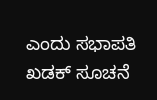ಎಂದು ಸಭಾಪತಿ ಖಡಕ್ ಸೂಚನೆ